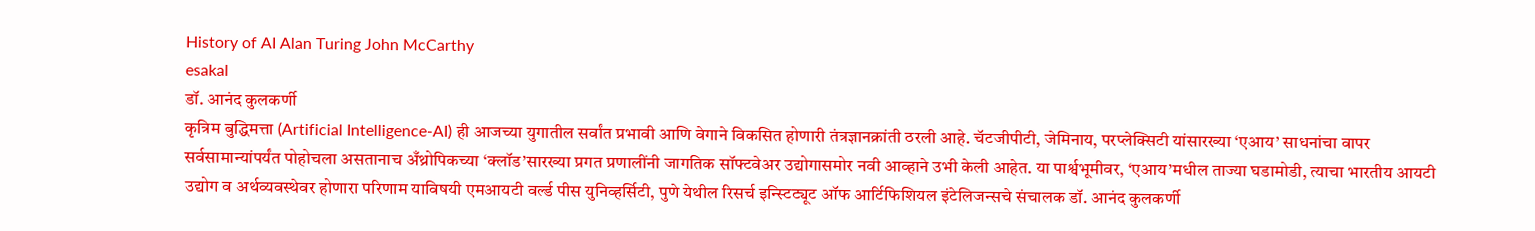History of AI Alan Turing John McCarthy
esakal
डॉ. आनंद कुलकर्णी
कृत्रिम बुद्धिमत्ता (Artificial Intelligence-AI) ही आजच्या युगातील सर्वांत प्रभावी आणि वेगाने विकसित होणारी तंत्रज्ञानक्रांती ठरली आहे. चॅटजीपीटी, जेमिनाय, परप्लेक्सिटी यांसारख्या ‘एआय’ साधनांचा वापर सर्वसामान्यांपर्यंत पोहोचला असतानाच अँथ्रोपिकच्या ‘क्लॉड’सारख्या प्रगत प्रणालींनी जागतिक सॉफ्टवेअर उद्योगासमोर नवी आव्हाने उभी केली आहेत. या पार्श्वभूमीवर, ‘एआय’मधील ताज्या घडामोडी, त्याचा भारतीय आयटी उद्योग व अर्थव्यवस्थेवर होणारा परिणाम याविषयी एमआयटी वर्ल्ड पीस युनिव्हर्सिटी, पुणे येथील रिसर्च इन्स्टिट्यूट ऑफ आर्टिफिशियल इंटेलिजन्सचे संचालक डॉ. आनंद कुलकर्णी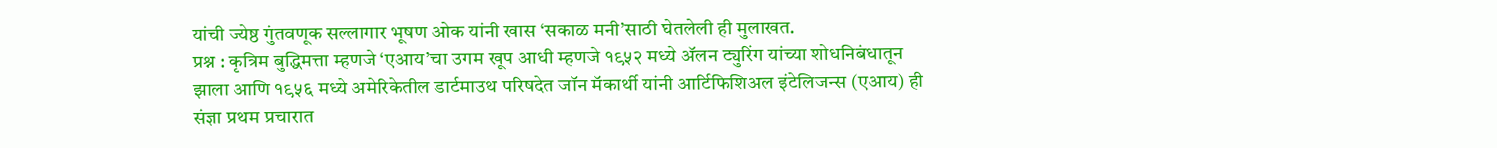यांची ज्येष्ठ गुंतवणूक सल्लागार भूषण ओक यांनी खास ‘सकाळ मनी’साठी घेतलेली ही मुलाखत.
प्रश्न : कृत्रिम बुद्धिमत्ता म्हणजे ‘एआय’चा उगम खूप आधी म्हणजे १९५२ मध्ये ॲलन ट्युरिंग यांच्या शोधनिबंधातून झाला आणि १९५६ मध्ये अमेरिकेतील डार्टमाउथ परिषदेत जॉन मॅकार्थी यांनी आर्टिफिशिअल इंटेलिजन्स (एआय) ही संज्ञा प्रथम प्रचारात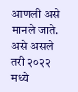आणली असे मानले जाते. असे असले तरी २०२२ मध्ये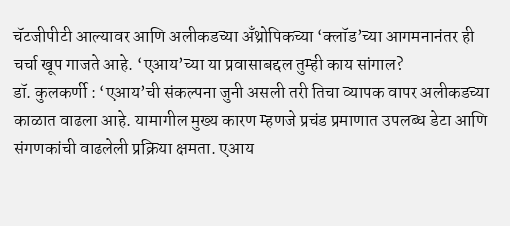चॅटजीपीटी आल्यावर आणि अलीकडच्या अँथ्रोपिकच्या ‘क्लॉड’च्या आगमनानंतर ही चर्चा खूप गाजते आहे. ‘एआय’च्या या प्रवासाबद्दल तुम्ही काय सांगाल?
डॉ. कुलकर्णी : ‘एआय’ची संकल्पना जुनी असली तरी तिचा व्यापक वापर अलीकडच्या काळात वाढला आहे. यामागील मुख्य कारण म्हणजे प्रचंड प्रमाणात उपलब्ध डेटा आणि संगणकांची वाढलेली प्रक्रिया क्षमता. एआय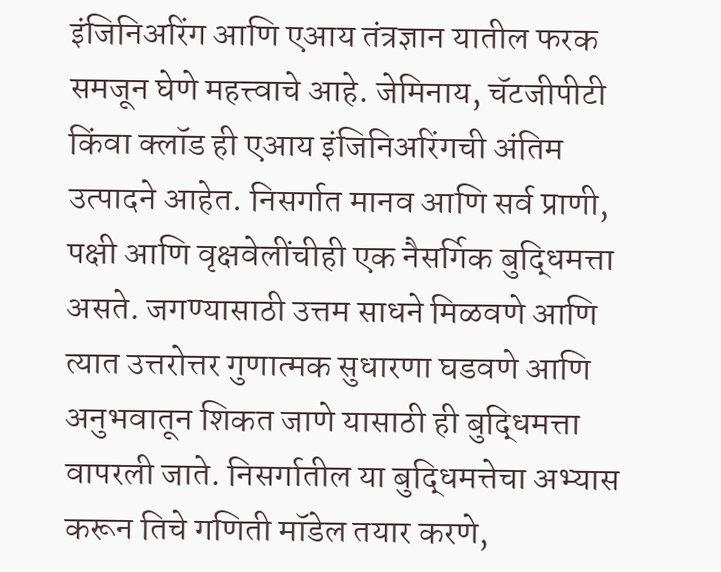इंजिनिअरिंग आणि एआय तंत्रज्ञान यातील फरक समजून घेणे महत्त्वाचे आहे. जेमिनाय, चॅटजीपीटी किंवा क्लॉड ही एआय इंजिनिअरिंगची अंतिम उत्पादने आहेत. निसर्गात मानव आणि सर्व प्राणी, पक्षी आणि वृक्षवेलींचीही एक नैसर्गिक बुद्धिमत्ता असते. जगण्यासाठी उत्तम साधने मिळवणे आणि त्यात उत्तरोत्तर गुणात्मक सुधारणा घडवणे आणि अनुभवातून शिकत जाणे यासाठी ही बुद्धिमत्ता वापरली जाते. निसर्गातील या बुद्धिमत्तेचा अभ्यास करून तिचे गणिती मॉडेल तयार करणे,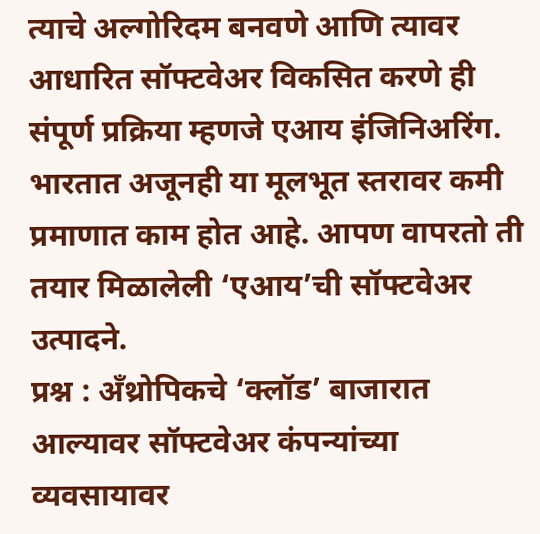त्याचे अल्गोरिदम बनवणे आणि त्यावर आधारित सॉफ्टवेअर विकसित करणे ही संपूर्ण प्रक्रिया म्हणजे एआय इंजिनिअरिंग. भारतात अजूनही या मूलभूत स्तरावर कमी प्रमाणात काम होत आहे. आपण वापरतो ती तयार मिळालेली ‘एआय’ची सॉफ्टवेअर उत्पादने.
प्रश्न : अँथ्रोपिकचे ‘क्लॉड’ बाजारात आल्यावर सॉफ्टवेअर कंपन्यांच्या व्यवसायावर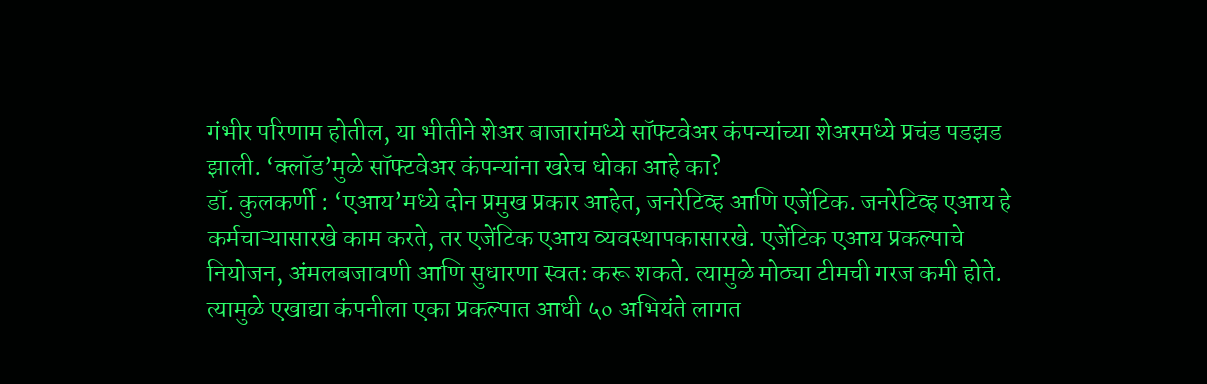गंभीर परिणाम होतील, या भीतीने शेअर बाजारांमध्ये सॉफ्टवेअर कंपन्यांच्या शेअरमध्ये प्रचंड पडझड झाली. ‘क्लॉड’मुळे सॉफ्टवेअर कंपन्यांना खरेच धोका आहे का?
डॉ. कुलकर्णी : ‘एआय’मध्ये दोन प्रमुख प्रकार आहेत, जनरेटिव्ह आणि एजेंटिक. जनरेटिव्ह एआय हे कर्मचाऱ्यासारखे काम करते, तर एजेंटिक एआय व्यवस्थापकासारखे. एजेंटिक एआय प्रकल्पाचे नियोजन, अंमलबजावणी आणि सुधारणा स्वतः करू शकते. त्यामुळे मोठ्या टीमची गरज कमी होते. त्यामुळे एखाद्या कंपनीला एका प्रकल्पात आधी ५० अभियंते लागत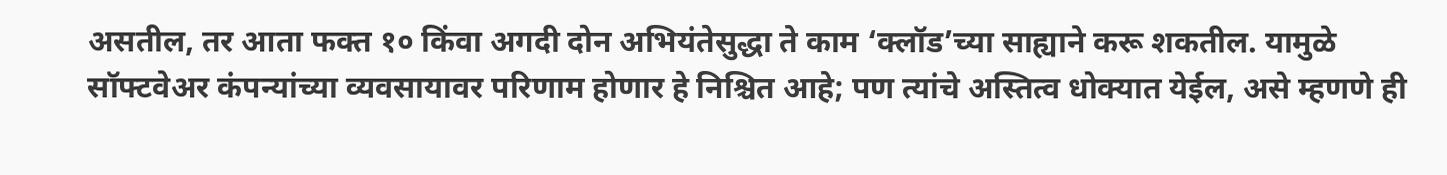असतील, तर आता फक्त १० किंवा अगदी दोन अभियंतेसुद्धा ते काम ‘क्लॉड’च्या साह्याने करू शकतील. यामुळे सॉफ्टवेअर कंपन्यांच्या व्यवसायावर परिणाम होणार हे निश्चित आहे; पण त्यांचे अस्तित्व धोक्यात येईल, असे म्हणणे ही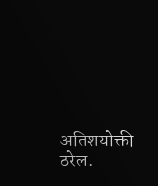अतिशयोक्ती ठरेल.